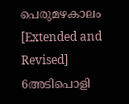പെരുമഴകാലം [Extended and Revised] 6അടിപൊളി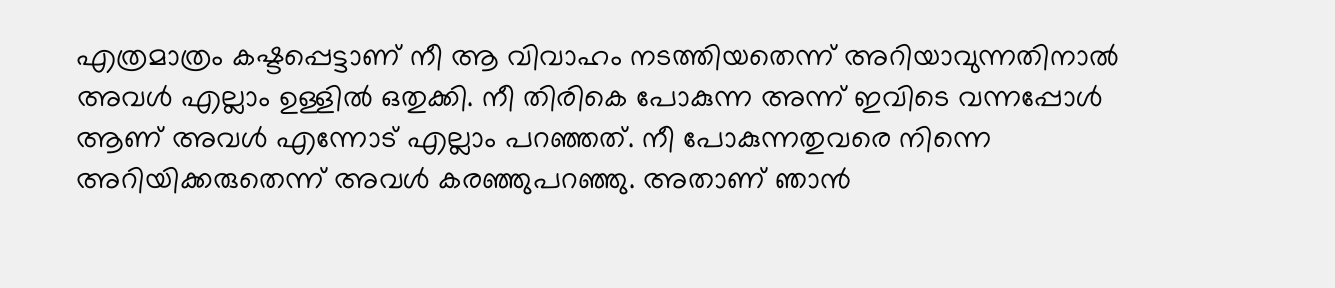എത്രമാത്രം കഷ്ടപ്പെട്ടാണ്‌ നീ ആ വിവാഹം നടത്തിയതെന്ന് അറിയാവുന്നതിനാൽ അവൾ എല്ലാം ഉള്ളിൽ ഒതുക്കി. നീ തിരികെ പോകുന്ന അന്ന് ഇവിടെ വന്നപ്പോൾ ആണ്‌ അവൾ എന്നോട് എല്ലാം പറഞ്ഞത്. നീ പോകുന്നതുവരെ നിന്നെ അറിയിക്കരുതെന്ന് അവൾ കരഞ്ഞുപറഞ്ഞു. അതാണ്‌ ഞാൻ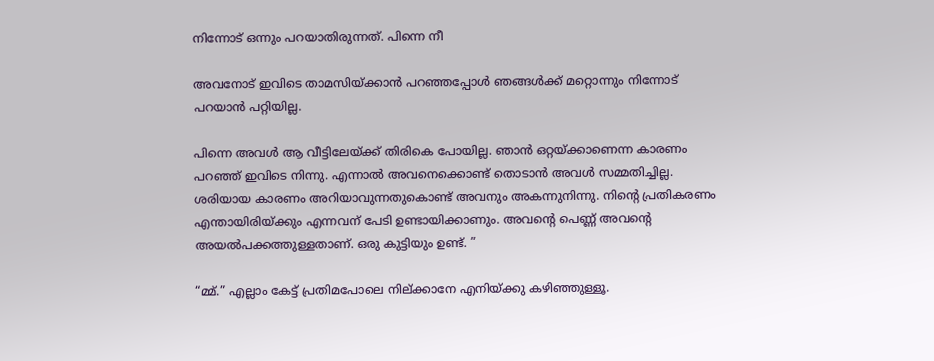നിന്നോട് ഒന്നും പറയാതിരുന്നത്. പിന്നെ നീ

അവനോട് ഇവിടെ താമസിയ്ക്കാൻ പറഞ്ഞപ്പോൾ ഞങ്ങൾക്ക് മറ്റൊന്നും നിന്നോട് പറയാൻ പറ്റിയില്ല.

പിന്നെ അവൾ ആ വീട്ടിലേയ്ക്ക് തിരികെ പോയില്ല. ഞാൻ ഒറ്റയ്ക്കാണെന്ന കാരണം പറഞ്ഞ് ഇവിടെ നിന്നു. എന്നാൽ അവനെക്കൊണ്ട് തൊടാൻ അവൾ സമ്മതിച്ചില്ല. ശരിയായ കാരണം അറിയാവുന്നതുകൊണ്ട് അവനും അകന്നുനിന്നു. നിന്റെ പ്രതികരണം എന്തായിരിയ്ക്കും എന്നവന്‌ പേടി ഉണ്ടായിക്കാണും. അവന്റെ പെണ്ണ്‌ അവന്റെ അയൽപക്കത്തുള്ളതാണ്‌. ഒരു കുട്ടിയും ഉണ്ട്. ”

“മ്മ്.” എല്ലാം കേട്ട് പ്രതിമപോലെ നില്ക്കാനേ എനിയ്ക്കു കഴിഞ്ഞുള്ളൂ.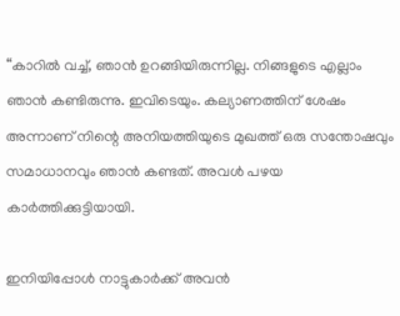“കാറിൽ വച്ച്, ഞാൻ ഉറങ്ങിയിരുന്നില്ല. നിങ്ങളുടെ എല്ലാം ഞാൻ കണ്ടിരുന്നു. ഇവിടെയും. കല്യാണത്തിന്‌ ശേഷം അന്നാണ്‌ നിന്റെ അനിയത്തിയുടെ മുഖത്ത് ഒരു സന്തോഷവും സമാധാനവും ഞാൻ കണ്ടത്. അവൾ പഴയ കാർത്തിക്കുട്ടിയായി.

ഇനിയിപ്പോൾ നാട്ടുകാർക്ക് അവൻ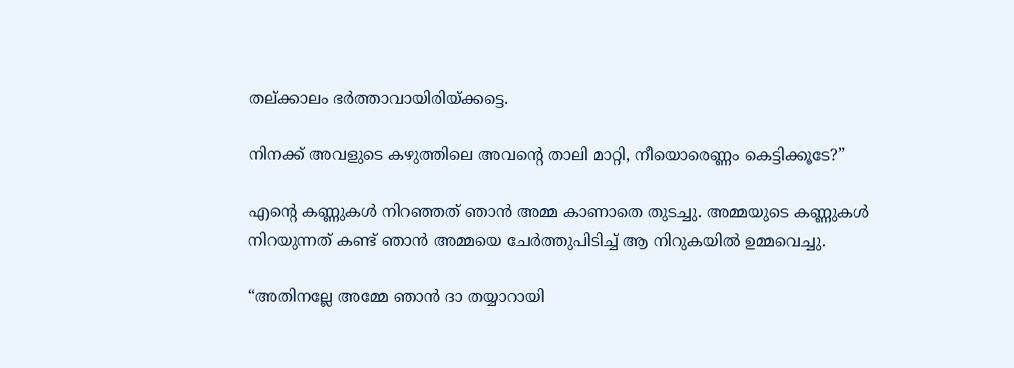തല്ക്കാലം ഭർത്താവായിരിയ്ക്കട്ടെ.

നിനക്ക് അവളുടെ കഴുത്തിലെ അവന്റെ താലി മാറ്റി, നീയൊരെണ്ണം കെട്ടിക്കൂടേ?”

എന്റെ കണ്ണുകൾ നിറഞ്ഞത് ഞാൻ അമ്മ കാണാതെ തുടച്ചു. അമ്മയുടെ കണ്ണുകൾ നിറയുന്നത് കണ്ട് ഞാൻ അമ്മയെ ചേർത്തുപിടിച്ച് ആ നിറുകയിൽ ഉമ്മവെച്ചു.

“അതിനല്ലേ അമ്മേ ഞാൻ ദാ തയ്യാറായി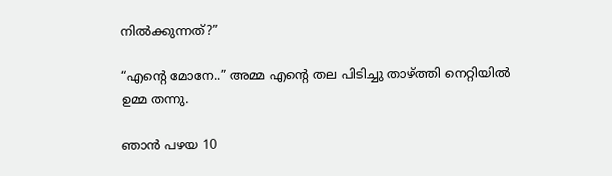നിൽക്കുന്നത്?”

“എന്റെ മോനേ..” അമ്മ എന്റെ തല പിടിച്ചു താഴ്ത്തി നെറ്റിയിൽ ഉമ്മ തന്നു.

ഞാൻ പഴയ 10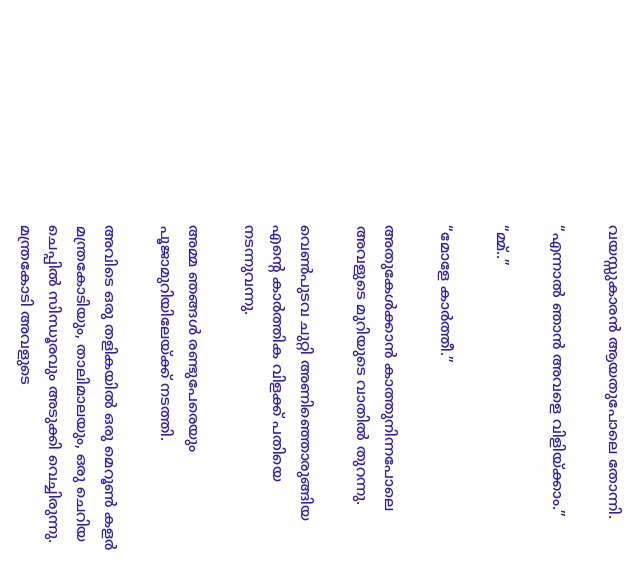വയസ്സുകാരൻ ആയതുപോലെ തോന്നി.

“എന്നാൽ ഞാൻ അവളെ വിളിയ്ക്കാം.”

“മ്മ്..”

“മോളേ കാർത്തീ.”

അതുകേൾക്കാൻ കാത്തുനിന്നപോലെ അവളുടെ മുറിയുടെ വാതിൽ തുറന്നു.

വെൺപുടവ ചുറ്റി അണിഞ്ഞൊരുങ്ങിയ എന്റെ കാർത്തിക വിളക്ക് പതിയെ നടന്നുവന്നു.

അമ്മ ഞങ്ങൾ രണ്ടുപേരെയും പൂജാമുറിയിലേയ്ക്ക് നടത്തി.

അവിടെ ഒരു തളികയിൽ ഒരു മെറൂൺ കളർ മന്ത്രകോടിയും, താലിമാലയും, ഒരു ചെറിയ ചെപ്പിൽ സിന്ധൂരവും അടുക്കി വെച്ചിരുന്നു. മന്ത്രകോടി അവളുടെ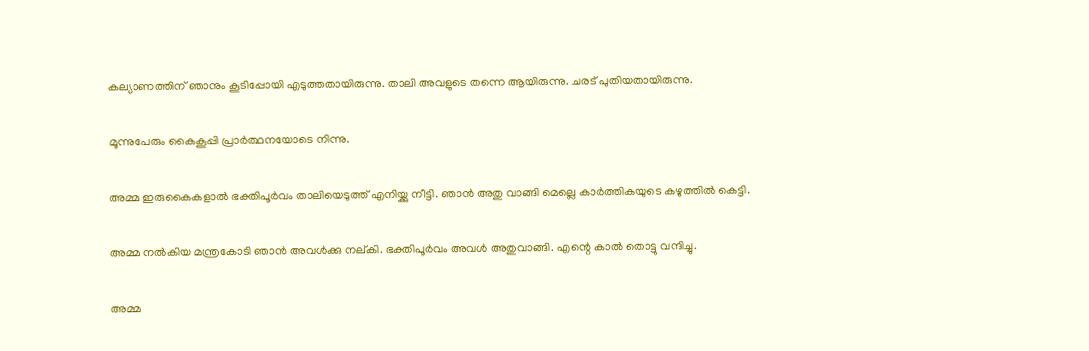കല്യാണത്തിന്‌ ഞാനും കൂടിപ്പോയി എടുത്തതായിരുന്നു. താലി അവളുടെ തന്നെ ആയിരുന്നു. ചരട് പുതിയതായിരുന്നു.

മൂന്നുപേരും കൈകൂപ്പി പ്രാർത്ഥനയോടെ നിന്നു.

അമ്മ ഇരുകൈകളാൽ ഭക്തിപൂർവം താലിയെടുത്ത് എനിയ്ക്കു നീട്ടി. ഞാൻ അതു വാങ്ങി മെല്ലെ കാർത്തികയുടെ കഴുത്തിൽ കെട്ടി.

അമ്മ നൽകിയ മന്ത്രകോടി ഞാൻ അവൾക്കു നല്കി. ഭക്തിപൂർവം അവൾ അതുവാങ്ങി. എന്റെ കാൽ തൊട്ടു വന്ദിച്ചു.

അമ്മ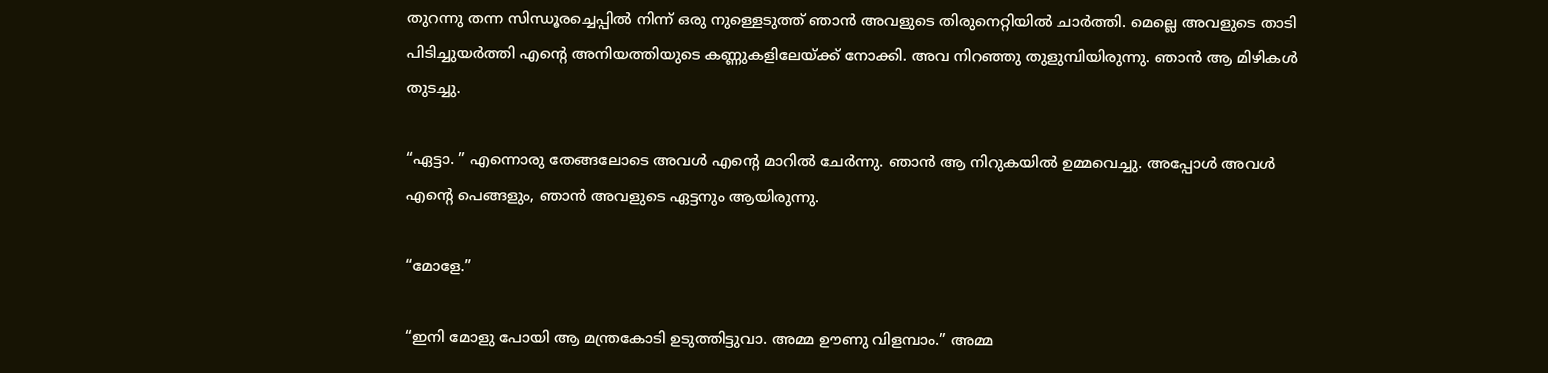തുറന്നു തന്ന സിന്ധൂരച്ചെപ്പിൽ നിന്ന് ഒരു നുള്ളെടുത്ത് ഞാൻ അവളുടെ തിരുനെറ്റിയിൽ ചാർത്തി. മെല്ലെ അവളുടെ താടി പിടിച്ചുയർത്തി എന്റെ അനിയത്തിയുടെ കണ്ണുകളിലേയ്ക്ക് നോക്കി. അവ നിറഞ്ഞു തുളുമ്പിയിരുന്നു. ഞാൻ ആ മിഴികൾ തുടച്ചു.

“ഏട്ടാ. ” എന്നൊരു തേങ്ങലോടെ അവൾ എന്റെ മാറിൽ ചേർന്നു. ഞാൻ ആ നിറുകയിൽ ഉമ്മവെച്ചു. അപ്പോൾ അവൾ എന്റെ പെങ്ങളും, ഞാൻ അവളുടെ ഏട്ടനും ആയിരുന്നു.

“മോളേ.”

“ഇനി മോളു പോയി ആ മന്ത്രകോടി ഉടുത്തിട്ടുവാ. അമ്മ ഊണു വിളമ്പാം.” അമ്മ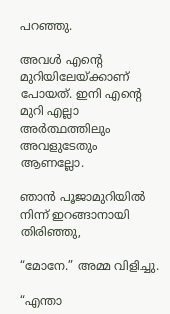പറഞ്ഞു.

അവൾ എന്റെ മുറിയിലേയ്ക്കാണ്‌ പോയത്. ഇനി എന്റെ മുറി എല്ലാ അർത്ഥത്തിലും അവളുടേതും ആണല്ലോ.

ഞാൻ പൂജാമുറിയിൽ നിന്ന് ഇറങ്ങാനായി തിരിഞ്ഞു,

“മോനേ.” അമ്മ വിളിച്ചു.

“എന്താ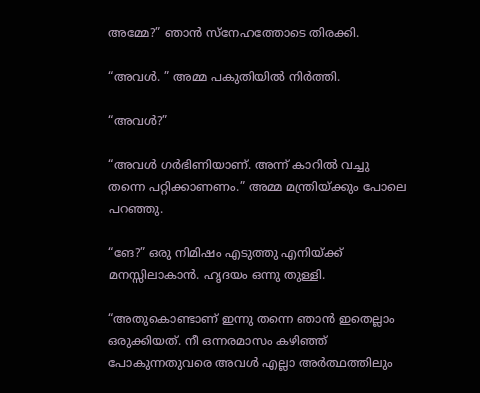അമ്മേ?” ഞാൻ സ്നേഹത്തോടെ തിരക്കി.

“അവൾ. ” അമ്മ പകുതിയിൽ നിർത്തി.

“അവൾ?”

“അവൾ ഗർഭിണിയാണ്‌. അന്ന് കാറിൽ വച്ചു തന്നെ പറ്റിക്കാണണം.” അമ്മ മന്ത്രിയ്ക്കും പോലെ പറഞ്ഞു.

“ങേ?” ഒരു നിമിഷം എടുത്തു എനിയ്ക്ക് മനസ്സിലാകാൻ. ഹൃദയം ഒന്നു തുള്ളി.

“അതുകൊണ്ടാണ്‌ ഇന്നു തന്നെ ഞാൻ ഇതെല്ലാം ഒരുക്കിയത്. നീ ഒന്നരമാസം കഴിഞ്ഞ് പോകുന്നതുവരെ അവൾ എല്ലാ അർത്ഥത്തിലും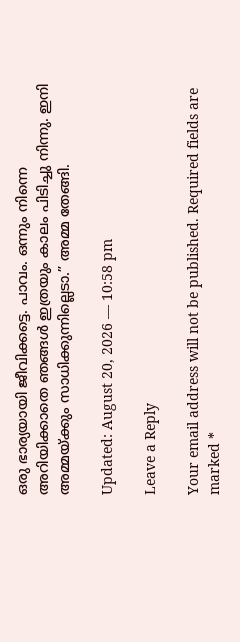ഒരു ഭാര്യയായി ജീവിക്കട്ടെ. പാവം. ഒന്നും നിന്നെ അറിയിക്കാതെ ഞങ്ങൾ ഇത്രയും കാലം പിടിച്ചു നിന്നു. ഇനി അമ്മയ്ക്കും സാധിക്കുന്നില്ലെടാ.” അമ്മ തേങ്ങി.

Updated: August 20, 2026 — 10:58 pm

Leave a Reply

Your email address will not be published. Required fields are marked *